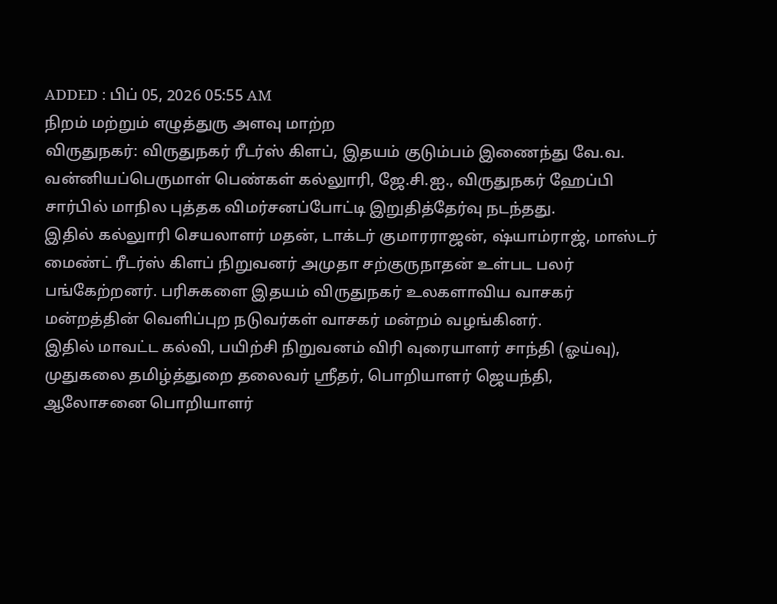ADDED : பிப் 05, 2026 05:55 AM
நிறம் மற்றும் எழுத்துரு அளவு மாற்ற
விருதுநகர்: விருதுநகர் ரீடர்ஸ் கிளப், இதயம் குடும்பம் இணைந்து வே.வ. வன்னியப்பெருமாள் பெண்கள் கல்லுாரி, ஜே.சி.ஐ., விருதுநகர் ஹேப்பி சார்பில் மாநில புத்தக விமர்சனப்போட்டி இறுதித்தேர்வு நடந்தது.
இதில் கல்லுாரி செயலாளர் மதன், டாக்டர் குமாரராஜன், ஷ்யாம்ராஜ், மாஸ்டர் மைண்ட் ரீடர்ஸ் கிளப் நிறுவனர் அமுதா சற்குருநாதன் உள்பட பலர் பங்கேற்றனர். பரிசுகளை இதயம் விருதுநகர் உலகளாவிய வாசகர் மன்றத்தின் வெளிப்புற நடுவர்கள் வாசகர் மன்றம் வழங்கினர்.
இதில் மாவட்ட கல்வி, பயிற்சி நிறுவனம் விரி வுரையாளர் சாந்தி (ஓய்வு), முதுகலை தமிழ்த்துறை தலைவர் ஸ்ரீதர், பொறியாளர் ஜெயந்தி, ஆலோசனை பொறியாளர்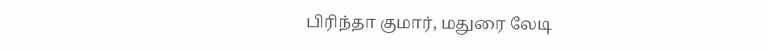பிரிந்தா குமார், மதுரை லேடி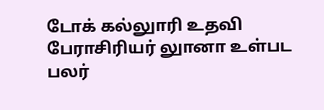டோக் கல்லுாரி உதவி பேராசிரியர் லுானா உள்பட பலர்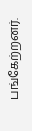பங்கேற்றனர்.